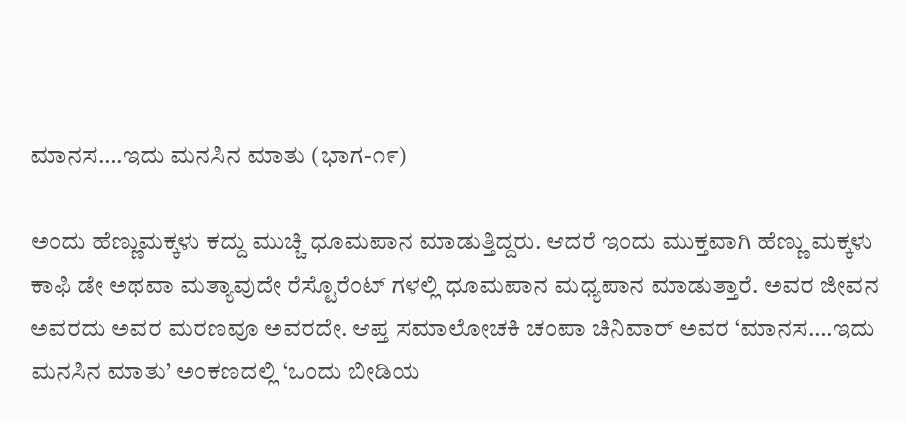ಮಾನಸ….ಇದು ಮನಸಿನ ಮಾತು (ಭಾಗ-೧೯)

ಅಂದು ಹೆಣ್ಣುಮಕ್ಕಳು ಕದ್ದು ಮುಚ್ಚಿ ಧೂಮಪಾನ ಮಾಡುತ್ತಿದ್ದರು. ಆದರೆ ಇಂದು ಮುಕ್ತವಾಗಿ ಹೆಣ್ಣು ಮಕ್ಕಳು ಕಾಫಿ ಡೇ ಅಥವಾ ಮತ್ಯಾವುದೇ ರೆಸ್ಟೊರೆಂಟ್ ಗಳಲ್ಲಿ ಧೂಮಪಾನ ಮಧ್ಯಪಾನ ಮಾಡುತ್ತಾರೆ. ಅವರ ಜೀವನ ಅವರದು ಅವರ ಮರಣವೂ ಅವರದೇ. ಆಪ್ತ ಸಮಾಲೋಚಕಿ ಚಂಪಾ ಚಿನಿವಾರ್ ಅವರ ‘ಮಾನಸ….ಇದು ಮನಸಿನ ಮಾತು’ ಅಂಕಣದಲ್ಲಿ ‘ಒಂದು ಬೀಡಿಯ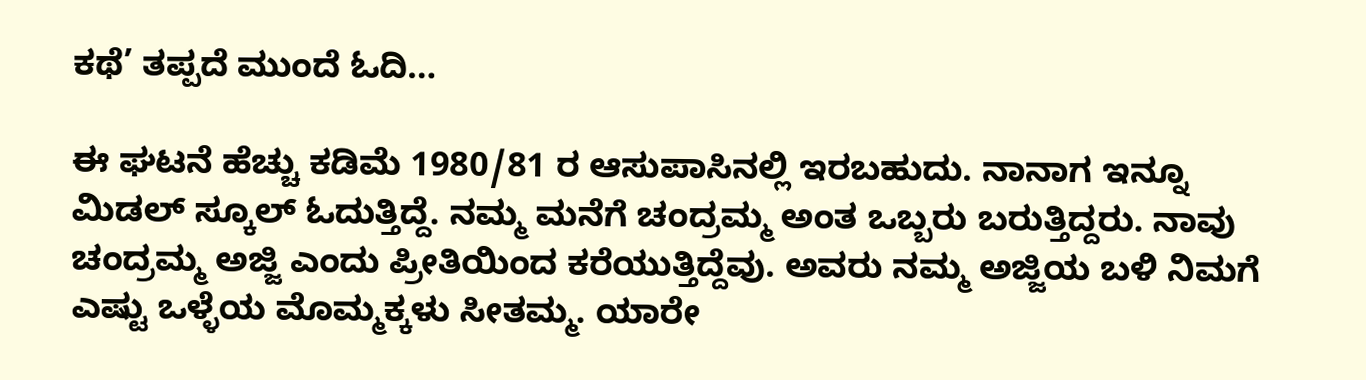ಕಥೆ’ ತಪ್ಪದೆ ಮುಂದೆ ಓದಿ…

ಈ ಘಟನೆ ಹೆಚ್ಚು ಕಡಿಮೆ 1980/81 ರ ಆಸುಪಾಸಿನಲ್ಲಿ ಇರಬಹುದು. ನಾನಾಗ ಇನ್ನೂ ಮಿಡಲ್ ಸ್ಕೂಲ್ ಓದುತ್ತಿದ್ದೆ. ನಮ್ಮ ಮನೆಗೆ ಚಂದ್ರಮ್ಮ ಅಂತ ಒಬ್ಬರು ಬರುತ್ತಿದ್ದರು. ನಾವು ಚಂದ್ರಮ್ಮ ಅಜ್ಜಿ ಎಂದು ಪ್ರೀತಿಯಿಂದ ಕರೆಯುತ್ತಿದ್ದೆವು. ಅವರು ನಮ್ಮ ಅಜ್ಜಿಯ ಬಳಿ ನಿಮಗೆ ಎಷ್ಟು ಒಳ್ಳೆಯ ಮೊಮ್ಮಕ್ಕಳು ಸೀತಮ್ಮ. ಯಾರೇ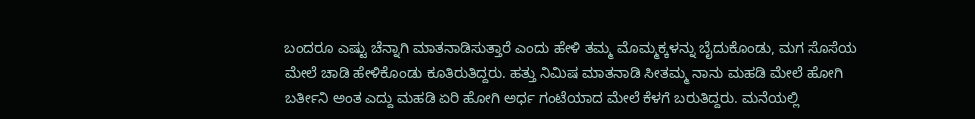ಬಂದರೂ ಎಷ್ಟು ಚೆನ್ನಾಗಿ ಮಾತನಾಡಿಸುತ್ತಾರೆ ಎಂದು ಹೇಳಿ ತಮ್ಮ ಮೊಮ್ಮಕ್ಕಳನ್ನು ಬೈದುಕೊಂಡು, ಮಗ ಸೊಸೆಯ ಮೇಲೆ ಚಾಡಿ ಹೇಳಿಕೊಂಡು ಕೂತಿರುತಿದ್ದರು. ಹತ್ತು ನಿಮಿಷ ಮಾತನಾಡಿ ಸೀತಮ್ಮ ನಾನು ಮಹಡಿ ಮೇಲೆ ಹೋಗಿ ಬರ್ತೀನಿ ಅಂತ ಎದ್ದು ಮಹಡಿ ಏರಿ ಹೋಗಿ ಅರ್ಧ ಗಂಟೆಯಾದ ಮೇಲೆ ಕೆಳಗೆ ಬರುತಿದ್ದರು. ಮನೆಯಲ್ಲಿ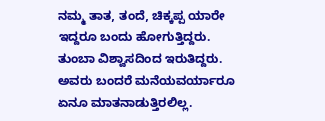ನಮ್ಮ ತಾತ, ತಂದೆ, ಚಿಕ್ಕಪ್ಪ ಯಾರೇ ಇದ್ದರೂ ಬಂದು ಹೋಗುತ್ತಿದ್ದರು. ತುಂಬಾ ವಿಶ್ವಾಸದಿಂದ ಇರುತಿದ್ದರು. ಅವರು ಬಂದರೆ ಮನೆಯವರ್ಯಾರೂ ಏನೂ ಮಾತನಾಡುತ್ತಿರಲಿಲ್ಲ.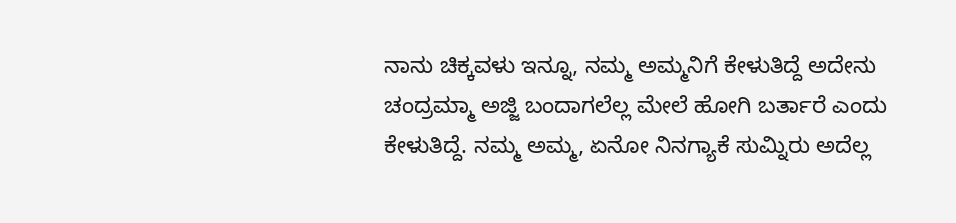ನಾನು ಚಿಕ್ಕವಳು ಇನ್ನೂ, ನಮ್ಮ ಅಮ್ಮನಿಗೆ ಕೇಳುತಿದ್ದೆ ಅದೇನು ಚಂದ್ರಮ್ಮಾ ಅಜ್ಜಿ ಬಂದಾಗಲೆಲ್ಲ ಮೇಲೆ ಹೋಗಿ ಬರ್ತಾರೆ ಎಂದು ಕೇಳುತಿದ್ದೆ. ನಮ್ಮ ಅಮ್ಮ, ಏನೋ ನಿನಗ್ಯಾಕೆ ಸುಮ್ನಿರು ಅದೆಲ್ಲ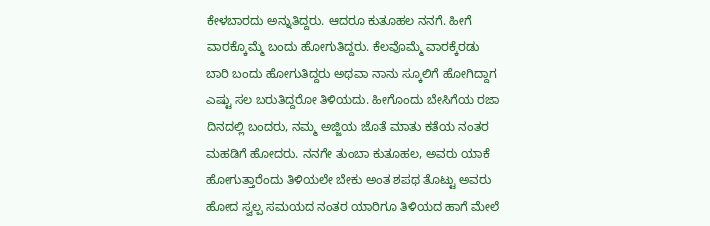ಕೇಳಬಾರದು ಅನ್ನುತಿದ್ದರು. ಆದರೂ ಕುತೂಹಲ ನನಗೆ. ಹೀಗೆ ವಾರಕ್ಕೊಮ್ಮೆ ಬಂದು ಹೋಗುತಿದ್ದರು. ಕೆಲವೊಮ್ಮೆ ವಾರಕ್ಕೆರಡು ಬಾರಿ ಬಂದು ಹೋಗುತಿದ್ದರು ಅಥವಾ ನಾನು ಸ್ಕೂಲಿಗೆ ಹೋಗಿದ್ದಾಗ ಎಷ್ಟು ಸಲ ಬರುತಿದ್ದರೋ ತಿಳಿಯದು. ಹೀಗೊಂದು ಬೇಸಿಗೆಯ ರಜಾ ದಿನದಲ್ಲಿ ಬಂದರು, ನಮ್ಮ ಅಜ್ಜಿಯ ಜೊತೆ ಮಾತು ಕತೆಯ ನಂತರ ಮಹಡಿಗೆ ಹೋದರು. ನನಗೇ ತುಂಬಾ ಕುತೂಹಲ, ಅವರು ಯಾಕೆ ಹೋಗುತ್ತಾರೆಂದು ತಿಳಿಯಲೇ ಬೇಕು ಅಂತ ಶಪಥ ತೊಟ್ಟು ಅವರು ಹೋದ ಸ್ವಲ್ಪ ಸಮಯದ ನಂತರ ಯಾರಿಗೂ ತಿಳಿಯದ ಹಾಗೆ ಮೇಲೆ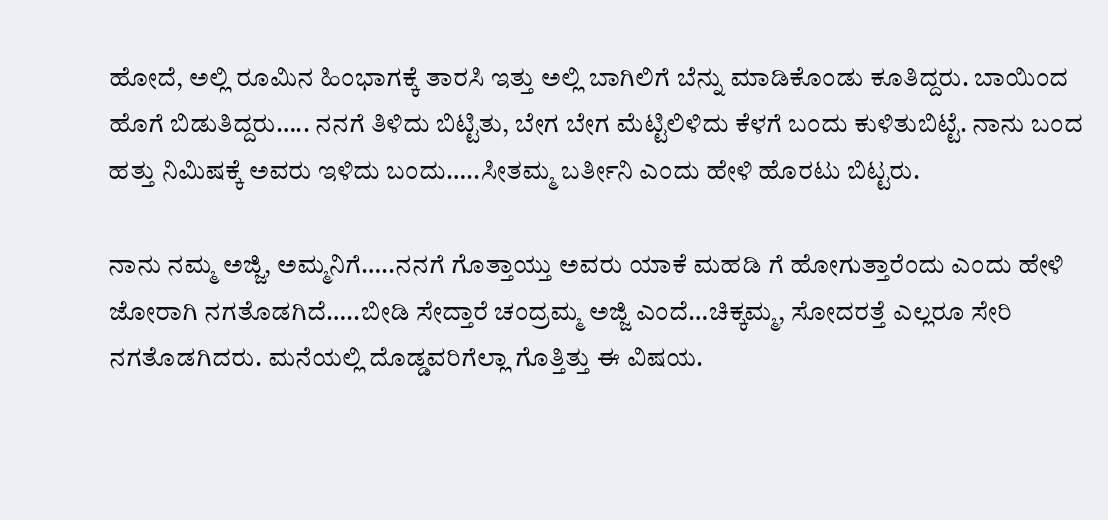ಹೋದೆ, ಅಲ್ಲಿ ರೂಮಿನ ಹಿಂಭಾಗಕ್ಕೆ ತಾರಸಿ ಇತ್ತು ಅಲ್ಲಿ ಬಾಗಿಲಿಗೆ ಬೆನ್ನು ಮಾಡಿಕೊಂಡು ಕೂತಿದ್ದರು. ಬಾಯಿಂದ ಹೊಗೆ ಬಿಡುತಿದ್ದರು….. ನನಗೆ ತಿಳಿದು ಬಿಟ್ಟಿತು, ಬೇಗ ಬೇಗ ಮೆಟ್ಟಿಲಿಳಿದು ಕೆಳಗೆ ಬಂದು ಕುಳಿತುಬಿಟ್ಟೆ. ನಾನು ಬಂದ ಹತ್ತು ನಿಮಿಷಕ್ಕೆ ಅವರು ಇಳಿದು ಬಂದು…..ಸೀತಮ್ಮ ಬರ್ತೀನಿ ಎಂದು ಹೇಳಿ ಹೊರಟು ಬಿಟ್ಟರು.

ನಾನು ನಮ್ಮ ಅಜ್ಜಿ, ಅಮ್ಮನಿಗೆ…..ನನಗೆ ಗೊತ್ತಾಯ್ತು ಅವರು ಯಾಕೆ ಮಹಡಿ ಗೆ ಹೋಗುತ್ತಾರೆಂದು ಎಂದು ಹೇಳಿ ಜೋರಾಗಿ ನಗತೊಡಗಿದೆ…..ಬೀಡಿ ಸೇದ್ತಾರೆ ಚಂದ್ರಮ್ಮ ಅಜ್ಜಿ ಎಂದೆ…ಚಿಕ್ಕಮ್ಮ, ಸೋದರತ್ತೆ ಎಲ್ಲರೂ ಸೇರಿ ನಗತೊಡಗಿದರು. ಮನೆಯಲ್ಲಿ ದೊಡ್ಡವರಿಗೆಲ್ಲಾ ಗೊತ್ತಿತ್ತು ಈ ವಿಷಯ.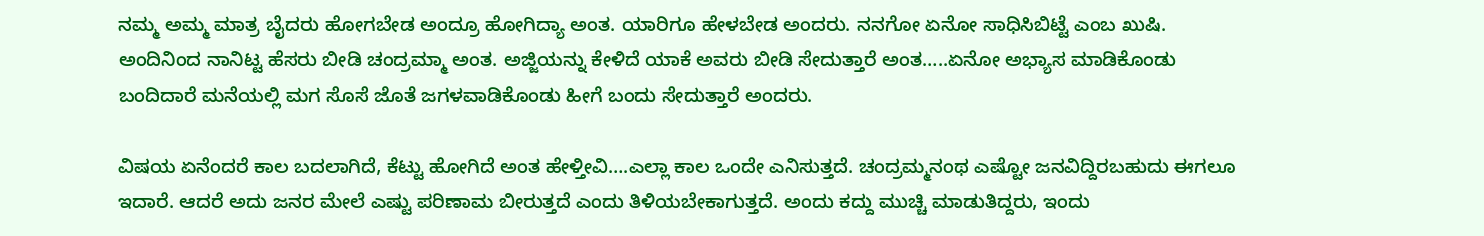ನಮ್ಮ ಅಮ್ಮ ಮಾತ್ರ ಬೈದರು ಹೋಗಬೇಡ ಅಂದ್ರೂ ಹೋಗಿದ್ಯಾ ಅಂತ. ಯಾರಿಗೂ ಹೇಳಬೇಡ ಅಂದರು. ನನಗೋ ಏನೋ ಸಾಧಿಸಿಬಿಟ್ಟೆ ಎಂಬ ಖುಷಿ. ಅಂದಿನಿಂದ ನಾನಿಟ್ಟ ಹೆಸರು ಬೀಡಿ ಚಂದ್ರಮ್ಮಾ ಅಂತ. ಅಜ್ಜಿಯನ್ನು ಕೇಳಿದೆ ಯಾಕೆ ಅವರು ಬೀಡಿ ಸೇದುತ್ತಾರೆ ಅಂತ…..ಏನೋ ಅಭ್ಯಾಸ ಮಾಡಿಕೊಂಡು ಬಂದಿದಾರೆ ಮನೆಯಲ್ಲಿ ಮಗ ಸೊಸೆ ಜೊತೆ ಜಗಳವಾಡಿಕೊಂಡು ಹೀಗೆ ಬಂದು ಸೇದುತ್ತಾರೆ ಅಂದರು.

ವಿಷಯ ಏನೆಂದರೆ ಕಾಲ ಬದಲಾಗಿದೆ, ಕೆಟ್ಟು ಹೋಗಿದೆ ಅಂತ ಹೇಳ್ತೀವಿ….ಎಲ್ಲಾ ಕಾಲ ಒಂದೇ ಎನಿಸುತ್ತದೆ. ಚಂದ್ರಮ್ಮನಂಥ ಎಷ್ಟೋ ಜನವಿದ್ದಿರಬಹುದು ಈಗಲೂ ಇದಾರೆ. ಆದರೆ ಅದು ಜನರ ಮೇಲೆ ಎಷ್ಟು ಪರಿಣಾಮ ಬೀರುತ್ತದೆ ಎಂದು ತಿಳಿಯಬೇಕಾಗುತ್ತದೆ. ಅಂದು ಕದ್ದು ಮುಚ್ಚಿ ಮಾಡುತಿದ್ದರು, ಇಂದು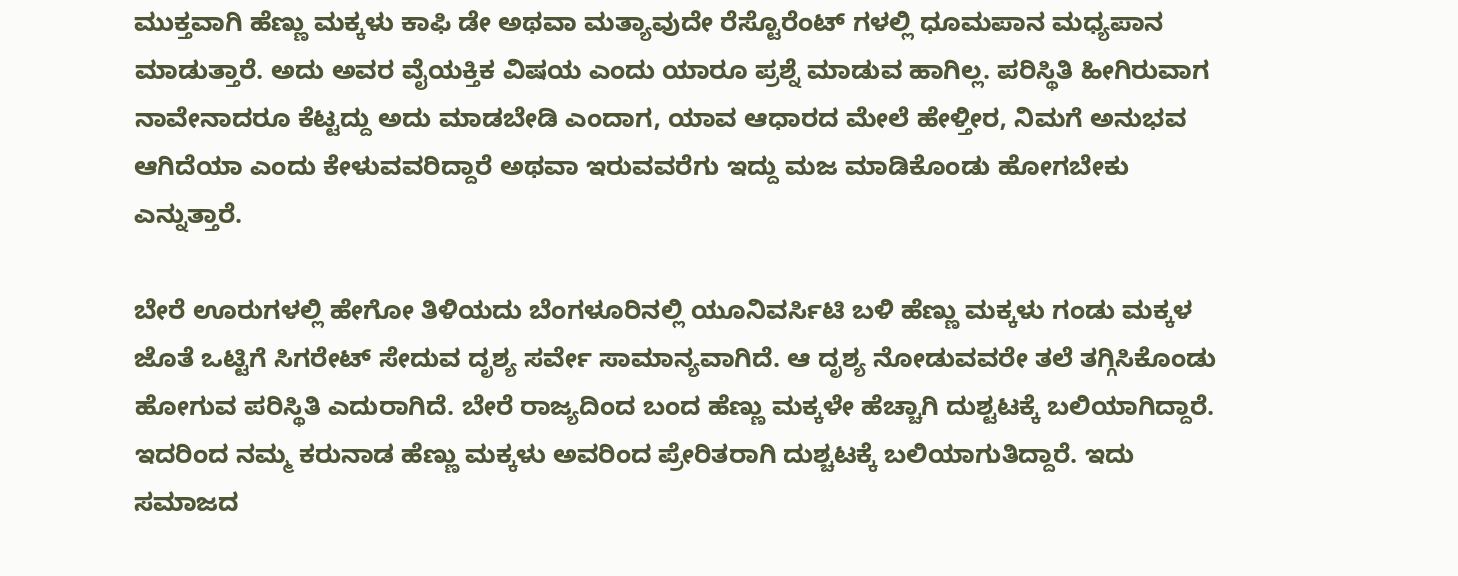ಮುಕ್ತವಾಗಿ ಹೆಣ್ಣು ಮಕ್ಕಳು ಕಾಫಿ ಡೇ ಅಥವಾ ಮತ್ಯಾವುದೇ ರೆಸ್ಟೊರೆಂಟ್ ಗಳಲ್ಲಿ ಧೂಮಪಾನ ಮಧ್ಯಪಾನ ಮಾಡುತ್ತಾರೆ. ಅದು ಅವರ ವೈಯಕ್ತಿಕ ವಿಷಯ ಎಂದು ಯಾರೂ ಪ್ರಶ್ನೆ ಮಾಡುವ ಹಾಗಿಲ್ಲ. ಪರಿಸ್ಥಿತಿ ಹೀಗಿರುವಾಗ ನಾವೇನಾದರೂ ಕೆಟ್ಟದ್ದು ಅದು ಮಾಡಬೇಡಿ ಎಂದಾಗ, ಯಾವ ಆಧಾರದ ಮೇಲೆ ಹೇಳ್ತೀರ, ನಿಮಗೆ ಅನುಭವ ಆಗಿದೆಯಾ ಎಂದು ಕೇಳುವವರಿದ್ದಾರೆ ಅಥವಾ ಇರುವವರೆಗು ಇದ್ದು ಮಜ ಮಾಡಿಕೊಂಡು ಹೋಗಬೇಕು ಎನ್ನುತ್ತಾರೆ.

ಬೇರೆ ಊರುಗಳಲ್ಲಿ ಹೇಗೋ ತಿಳಿಯದು ಬೆಂಗಳೂರಿನಲ್ಲಿ ಯೂನಿವರ್ಸಿಟಿ ಬಳಿ ಹೆಣ್ಣು ಮಕ್ಕಳು ಗಂಡು ಮಕ್ಕಳ ಜೊತೆ ಒಟ್ಟಿಗೆ ಸಿಗರೇಟ್ ಸೇದುವ ದೃಶ್ಯ ಸರ್ವೇ ಸಾಮಾನ್ಯವಾಗಿದೆ. ಆ ದೃಶ್ಯ ನೋಡುವವರೇ ತಲೆ ತಗ್ಗಿಸಿಕೊಂಡು ಹೋಗುವ ಪರಿಸ್ಥಿತಿ ಎದುರಾಗಿದೆ. ಬೇರೆ ರಾಜ್ಯದಿಂದ ಬಂದ ಹೆಣ್ಣು ಮಕ್ಕಳೇ ಹೆಚ್ಚಾಗಿ ದುಶ್ಟಟಕ್ಕೆ ಬಲಿಯಾಗಿದ್ದಾರೆ. ಇದರಿಂದ ನಮ್ಮ ಕರುನಾಡ ಹೆಣ್ಣು ಮಕ್ಕಳು ಅವರಿಂದ ಪ್ರೇರಿತರಾಗಿ ದುಶ್ಚಟಕ್ಕೆ ಬಲಿಯಾಗುತಿದ್ದಾರೆ. ಇದು ಸಮಾಜದ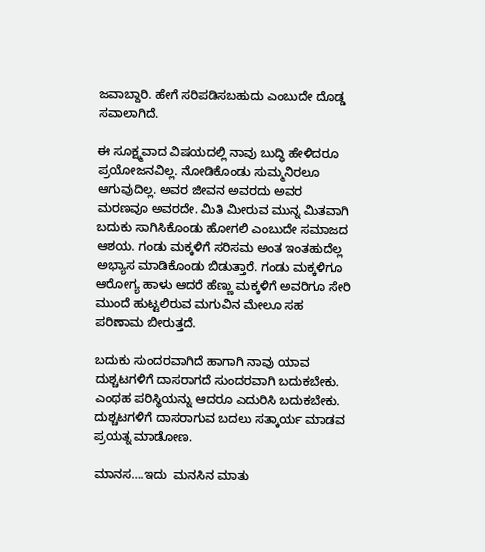ಜವಾಬ್ದಾರಿ. ಹೇಗೆ ಸರಿಪಡಿಸಬಹುದು ಎಂಬುದೇ ದೊಡ್ಡ ಸವಾಲಾಗಿದೆ.

ಈ ಸೂಕ್ಷ್ಮವಾದ ವಿಷಯದಲ್ಲಿ ನಾವು ಬುದ್ಧಿ ಹೇಳಿದರೂ ಪ್ರಯೋಜನವಿಲ್ಲ. ನೋಡಿಕೊಂಡು ಸುಮ್ಮನಿರಲೂ ಆಗುವುದಿಲ್ಲ. ಅವರ ಜೀವನ ಅವರದು ಅವರ ಮರಣವೂ ಅವರದೇ. ಮಿತಿ ಮೀರುವ ಮುನ್ನ ಮಿತವಾಗಿ ಬದುಕು ಸಾಗಿಸಿಕೊಂಡು ಹೋಗಲಿ ಎಂಬುದೇ ಸಮಾಜದ ಆಶಯ. ಗಂಡು ಮಕ್ಕಳಿಗೆ ಸರಿಸಮ ಅಂತ ಇಂತಹುದೆಲ್ಲ ಅಭ್ಯಾಸ ಮಾಡಿಕೊಂಡು ಬಿಡುತ್ತಾರೆ. ಗಂಡು ಮಕ್ಕಳಿಗೂ ಆರೋಗ್ಯ ಹಾಳು ಆದರೆ ಹೆಣ್ಣು ಮಕ್ಕಳಿಗೆ ಅವರಿಗೂ ಸೇರಿ ಮುಂದೆ ಹುಟ್ಟಲಿರುವ ಮಗುವಿನ ಮೇಲೂ ಸಹ ಪರಿಣಾಮ ಬೀರುತ್ತದೆ.

ಬದುಕು ಸುಂದರವಾಗಿದೆ ಹಾಗಾಗಿ ನಾವು ಯಾವ ದುಶ್ಚಟಗಳಿಗೆ ದಾಸರಾಗದೆ ಸುಂದರವಾಗಿ ಬದುಕಬೇಕು. ಎಂಥಹ ಪರಿಸ್ಥಿಯನ್ನು ಆದರೂ ಎದುರಿಸಿ ಬದುಕಬೇಕು.
ದುಶ್ಚಟಗಳಿಗೆ ದಾಸರಾಗುವ ಬದಲು ಸತ್ಕಾರ್ಯ ಮಾಡವ ಪ್ರಯತ್ನ ಮಾಡೋಣ.

ಮಾನಸ….ಇದು  ಮನಸಿನ ಮಾತು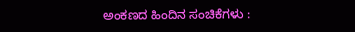ಅಂಕಣದ ಹಿಂದಿನ ಸಂಚಿಕೆಗಳು :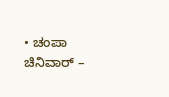• ಚಂಪಾ ಚಿನಿವಾರ್ –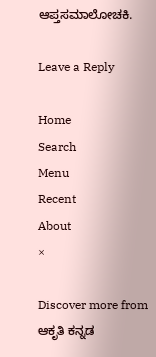ಆಪ್ತಸಮಾಲೋಚಕಿ.

Leave a Reply

Home
Search
Menu
Recent
About
×

Discover more from ಆಕೃತಿ ಕನ್ನಡ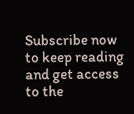Subscribe now to keep reading and get access to the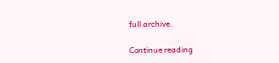full archive.

Continue reading